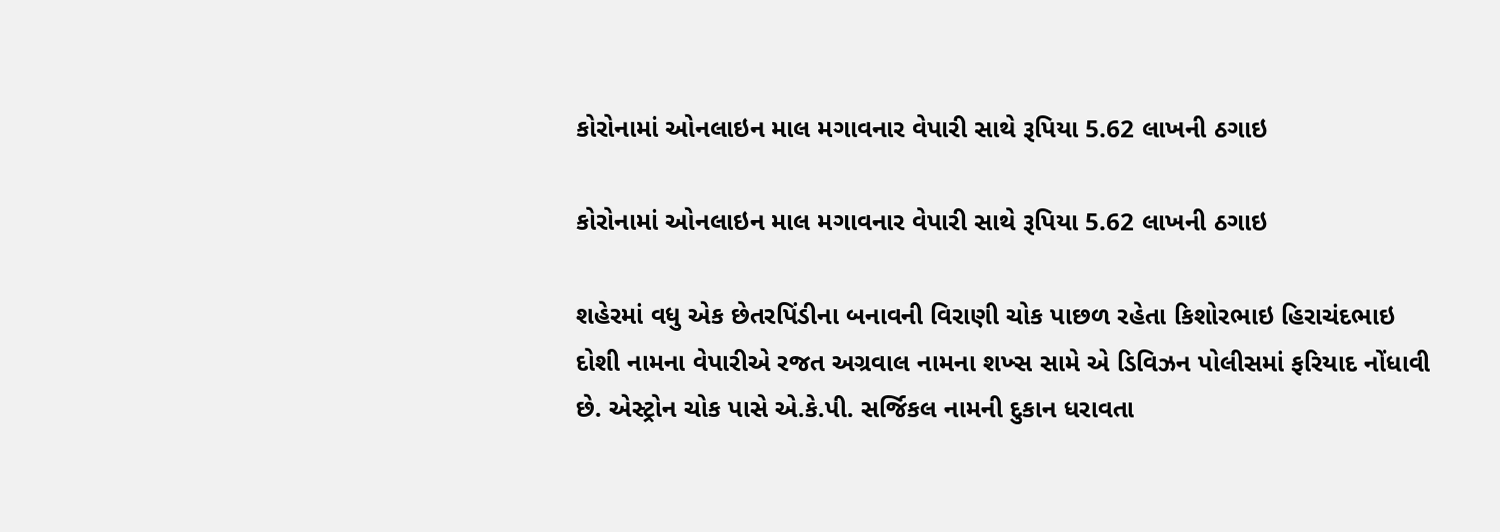કોરોનામાં ઓનલાઇન માલ મગાવનાર વેપારી સાથે રૂપિયા 5.62 લાખની ઠગાઇ

કોરોનામાં ઓનલાઇન માલ મગાવનાર વેપારી સાથે રૂપિયા 5.62 લાખની ઠગાઇ

શહેરમાં વધુ એક છેતરપિંડીના બનાવની વિરાણી ચોક પાછળ રહેતા કિશોરભાઇ હિરાચંદભાઇ દોશી નામના વેપારીએ રજત અગ્રવાલ નામના શખ્સ સામે એ ડિવિઝન પોલીસમાં ફરિયાદ નોંધાવી છે. એસ્ટ્રોન ચોક પાસે એ.કે.પી. સર્જિકલ નામની દુકાન ધરાવતા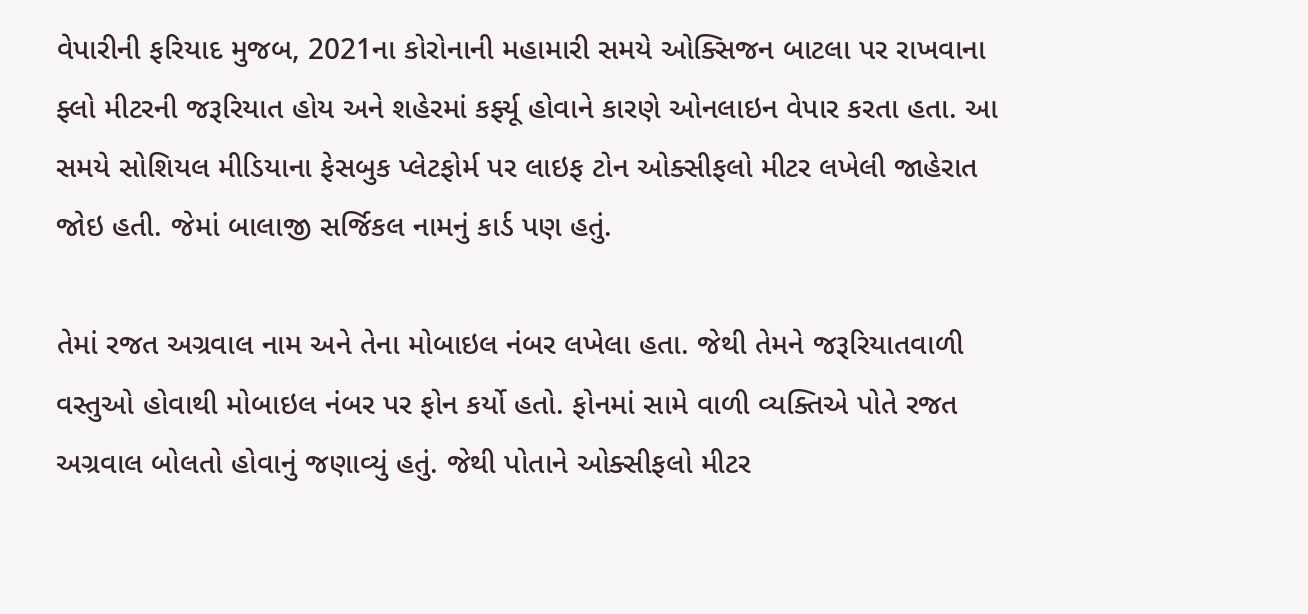વેપારીની ફરિયાદ મુજબ, 2021ના કોરોનાની મહામારી સમયે ઓક્સિજન બાટલા પર રાખવાના ફ્લો મીટરની જરૂરિયાત હોય અને શહેરમાં કર્ફ્યૂ હોવાને કારણે ઓનલાઇન વેપાર કરતા હતા. આ સમયે સોશિયલ મીડિયાના ફેસબુક પ્લેટફોર્મ પર લાઇફ ટોન ઓક્સીફલો મીટર લખેલી જાહેરાત જોઇ હતી. જેમાં બાલાજી સર્જિકલ નામનું કાર્ડ પણ હતું.

તેમાં રજત અગ્રવાલ નામ અને તેના મોબાઇલ નંબર લખેલા હતા. જેથી તેમને જરૂરિયાતવાળી વસ્તુઓ હોવાથી મોબાઇલ નંબર પર ફોન કર્યો હતો. ફોનમાં સામે વાળી વ્યક્તિએ પોતે રજત અગ્રવાલ બોલતો હોવાનું જણાવ્યું હતું. જેથી પોતાને ઓક્સીફલો મીટર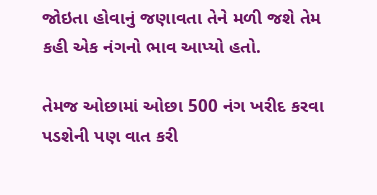જોઇતા હોવાનું જણાવતા તેને મળી જશે તેમ કહી એક નંગનો ભાવ આપ્યો હતો.

તેમજ ઓછામાં ઓછા 500 નંગ ખરીદ કરવા પડશેની પણ વાત કરી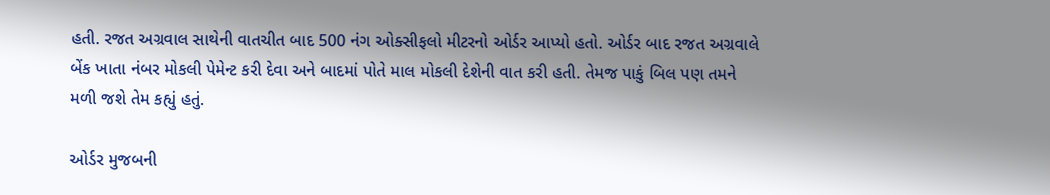હતી. રજત અગ્રવાલ સાથેની વાતચીત બાદ 500 નંગ ઓક્સીફલો મીટરનો ઓર્ડર આપ્યો હતો. ઓર્ડર બાદ રજત અગ્રવાલે બેંક ખાતા નંબર મોકલી પેમેન્ટ કરી દેવા અને બાદમાં પોતે માલ મોકલી દેશેની વાત કરી હતી. તેમજ પાકું બિલ પણ તમને મળી જશે તેમ કહ્યું હતું.

ઓર્ડર મુજબની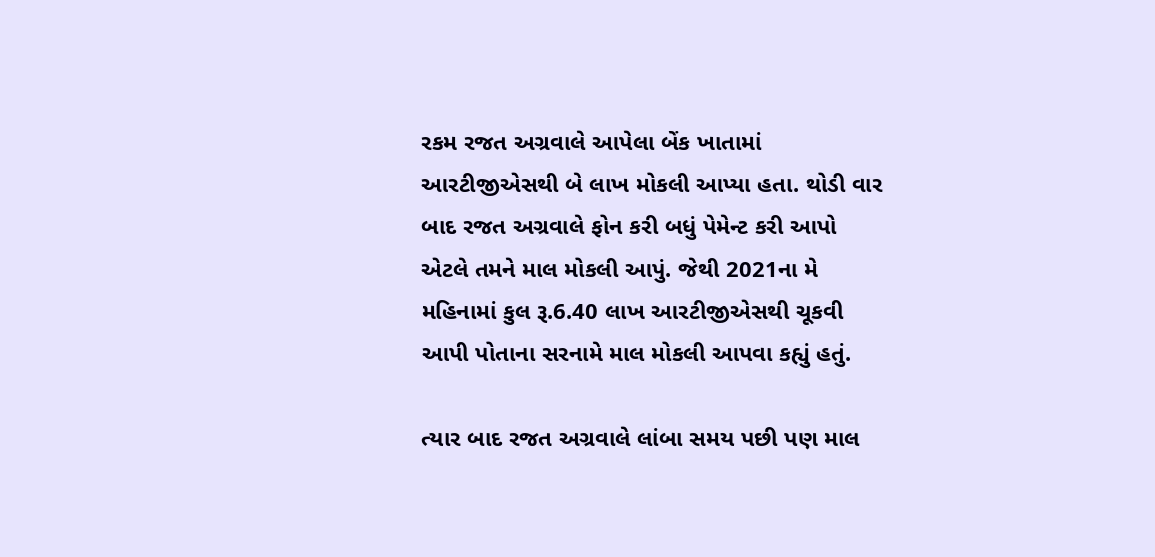રકમ રજત અગ્રવાલે આપેલા બેંક ખાતામાં આરટીજીએસથી બે લાખ મોકલી આપ્યા હતા. થોડી વાર બાદ રજત અગ્રવાલે ફોન કરી બધું પેમેન્ટ કરી આપો એટલે તમને માલ મોકલી આપું. જેથી 2021ના મે મહિનામાં કુલ રૂ.6.40 લાખ આરટીજીએસથી ચૂકવી આપી પોતાના સરનામે માલ મોકલી આપવા કહ્યું હતું.

ત્યાર બાદ રજત અગ્રવાલે લાંબા સમય પછી પણ માલ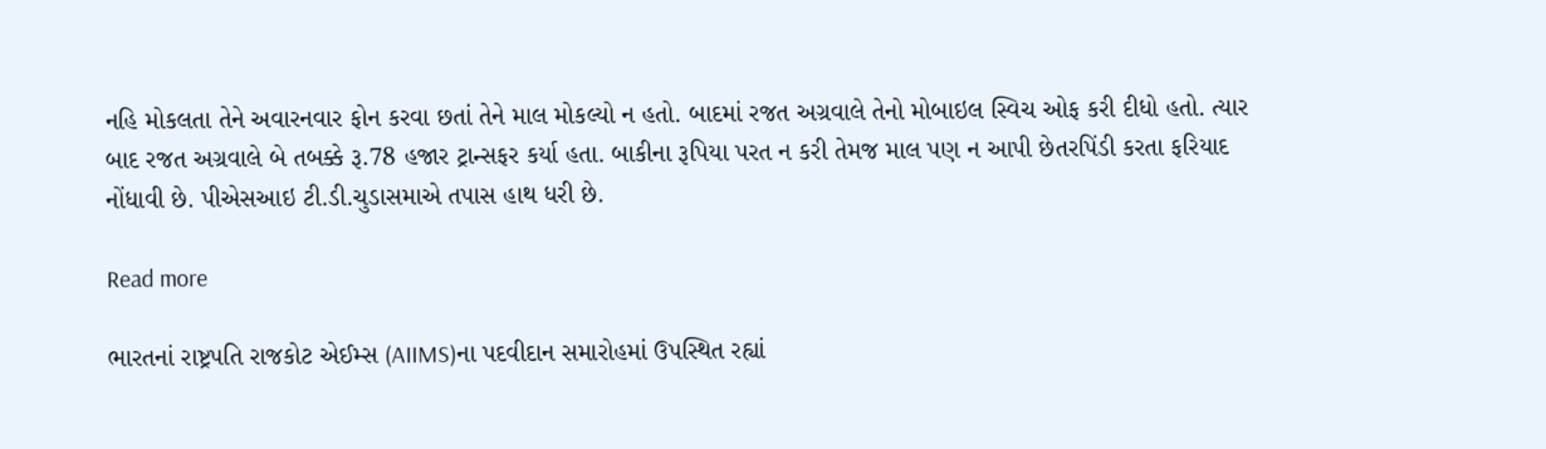નહિ મોકલતા તેને અવારનવાર ફોન કરવા છતાં તેને માલ મોકલ્યો ન હતો. બાદમાં રજત અગ્રવાલે તેનો મોબાઇલ સ્વિચ ઓફ કરી દીધો હતો. ત્યાર બાદ રજત અગ્રવાલે બે તબક્કે રૂ.78 હજાર ટ્રાન્સફર કર્યા હતા. બાકીના રૂપિયા પરત ન કરી તેમજ માલ પણ ન આપી છેતરપિંડી કરતા ફરિયાદ નોંધાવી છે. પીએસઆઇ ટી.ડી.ચુડાસમાએ તપાસ હાથ ધરી છે.

Read more

ભારતનાં રાષ્ટ્રપતિ રાજકોટ એઈમ્સ (AIIMS)ના પદવીદાન સમારોહમાં ઉપસ્થિત રહ્યાં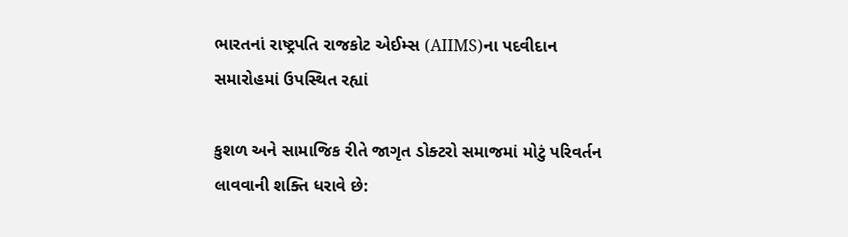ભારતનાં રાષ્ટ્રપતિ રાજકોટ એઈમ્સ (AIIMS)ના પદવીદાન સમારોહમાં ઉપસ્થિત રહ્યાં

કુશળ અને સામાજિક રીતે જાગૃત ડોક્ટરો સમાજમાં મોટું પરિવર્તન લાવવાની શક્તિ ધરાવે છે: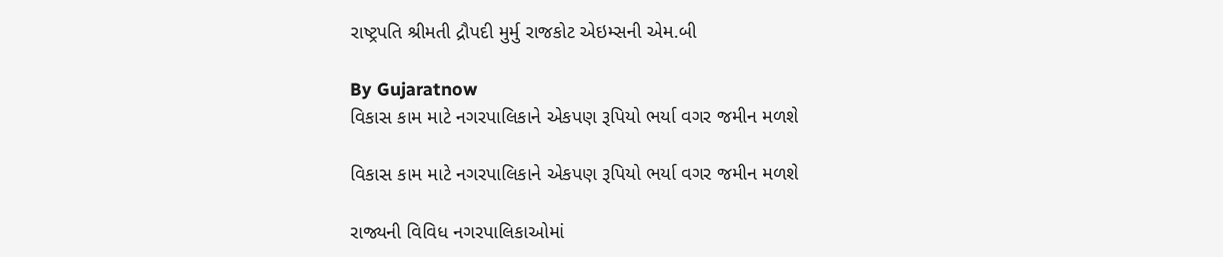રાષ્ટ્રપતિ શ્રીમતી દ્રૌપદી મુર્મુ રાજકોટ એઇમ્સની એમ.બી

By Gujaratnow
વિકાસ કામ માટે નગરપાલિકાને એકપણ રૂપિયો ભર્યા વગર જમીન મળશે

વિકાસ કામ માટે નગરપાલિકાને એકપણ રૂપિયો ભર્યા વગર જમીન મળશે

રાજ્યની વિવિધ નગરપાલિકાઓમાં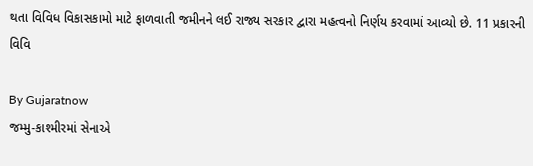થતા વિવિધ વિકાસકામો માટે ફાળવાતી જમીનને લઈ રાજ્ય સરકાર દ્વારા મહત્વનો નિર્ણય કરવામાં આવ્યો છે. 11 પ્રકારની વિવિ

By Gujaratnow
જમ્મુ-કાશ્મીરમાં સેનાએ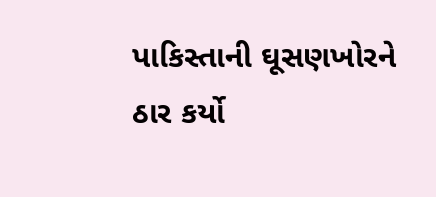પાકિસ્તાની ઘૂસણખોરને ઠાર કર્યો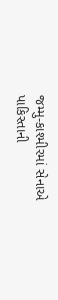જમ્મુ-કાશ્મીરમાં સેનાએ પાકિસ્તાની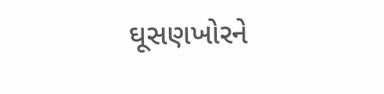ઘૂસણખોરને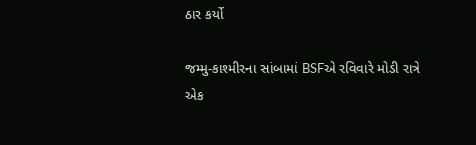ઠાર કર્યો

જમ્મુ-કાશ્મીરના સાંબામાં BSFએ રવિવારે મોડી રાત્રે એક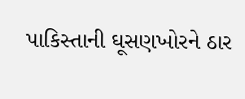પાકિસ્તાની ઘૂસણખોરને ઠાર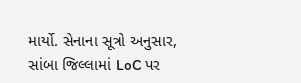માર્યો. સેનાના સૂત્રો અનુસાર, સાંબા જિલ્લામાં LoC પર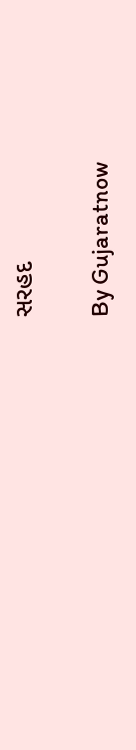સરહદ

By Gujaratnow